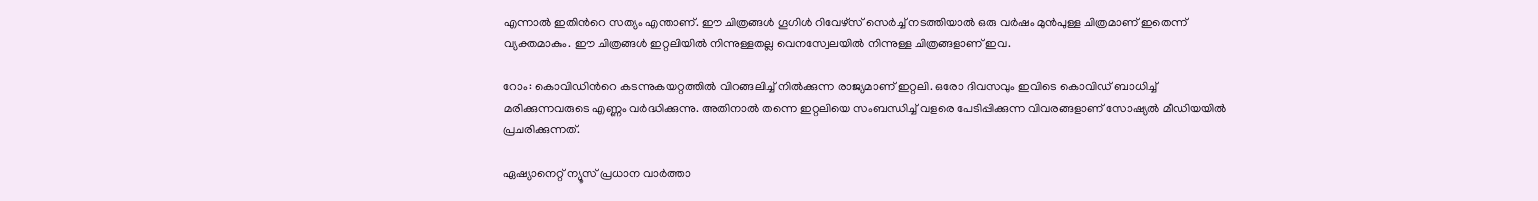എന്നാല്‍ ഇതിന്‍റെ സത്യം എന്താണ്. ഈ ചിത്രങ്ങള്‍ ഗൂഗിള്‍ റിവേഴ്സ് സെര്‍ച്ച് നടത്തിയാല്‍ ഒരു വര്‍ഷം മുന്‍പുള്ള ചിത്രമാണ് ഇതെന്ന് വ്യക്തമാകും. ഈ ചിത്രങ്ങള്‍ ഇറ്റലിയില്‍ നിന്നുള്ളതല്ല വെനസ്വേലയില്‍ നിന്നുള്ള ചിത്രങ്ങളാണ് ഇവ.

റോം: കൊവിഡിന്‍റെ കടന്നുകയറ്റത്തില്‍ വിറങ്ങലിച്ച് നില്‍ക്കുന്ന രാജ്യമാണ് ഇറ്റലി. ഒരോ ദിവസവും ഇവിടെ കൊവിഡ് ബാധിച്ച് മരിക്കുന്നവരുടെ എണ്ണം വര്‍ദ്ധിക്കുന്നു. അതിനാല്‍ തന്നെ ഇറ്റലിയെ സംബന്ധിച്ച് വളരെ പേടിപ്പിക്കുന്ന വിവരങ്ങളാണ് സോഷ്യല്‍ മീഡിയയില്‍ പ്രചരിക്കുന്നത്.

ഏഷ്യാനെറ്റ് ന്യൂസ് പ്രധാന വാർത്താ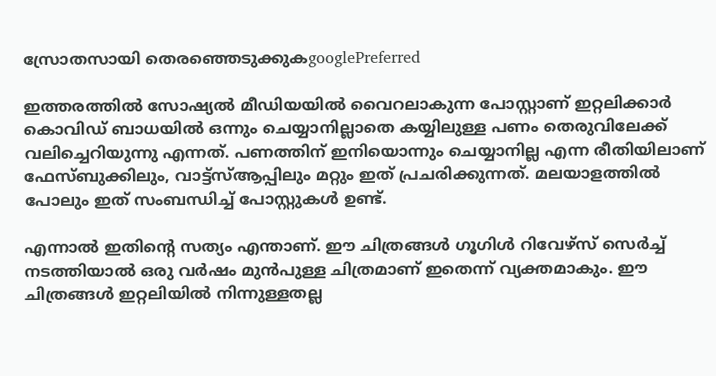സ്രോതസായി തെരഞ്ഞെടുക്കുകgooglePreferred

ഇത്തരത്തില്‍ സോഷ്യല്‍ മീഡിയയില്‍ വൈറലാകുന്ന പോസ്റ്റാണ് ഇറ്റലിക്കാര്‍ കൊവിഡ് ബാധയില്‍ ഒന്നും ചെയ്യാനില്ലാതെ കയ്യിലുള്ള പണം തെരുവിലേക്ക് വലിച്ചെറിയുന്നു എന്നത്. പണത്തിന് ഇനിയൊന്നും ചെയ്യാനില്ല എന്ന രീതിയിലാണ് ഫേസ്ബുക്കിലും, വാട്ട്സ്ആപ്പിലും മറ്റും ഇത് പ്രചരിക്കുന്നത്. മലയാളത്തില്‍ പോലും ഇത് സംബന്ധിച്ച് പോസ്റ്റുകള്‍ ഉണ്ട്.

എന്നാല്‍ ഇതിന്‍റെ സത്യം എന്താണ്. ഈ ചിത്രങ്ങള്‍ ഗൂഗിള്‍ റിവേഴ്സ് സെര്‍ച്ച് നടത്തിയാല്‍ ഒരു വര്‍ഷം മുന്‍പുള്ള ചിത്രമാണ് ഇതെന്ന് വ്യക്തമാകും. ഈ ചിത്രങ്ങള്‍ ഇറ്റലിയില്‍ നിന്നുള്ളതല്ല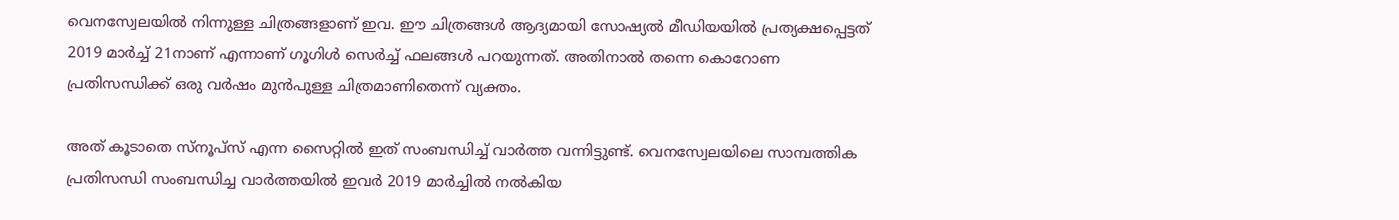വെനസ്വേലയില്‍ നിന്നുള്ള ചിത്രങ്ങളാണ് ഇവ. ഈ ചിത്രങ്ങള്‍ ആദ്യമായി സോഷ്യല്‍ മീഡിയയില്‍ പ്രത്യക്ഷപ്പെട്ടത് 2019 മാര്‍ച്ച് 21നാണ് എന്നാണ് ഗൂഗിള്‍ സെര്‍ച്ച് ഫലങ്ങള്‍ പറയുന്നത്. അതിനാല്‍ തന്നെ കൊറോണ പ്രതിസന്ധിക്ക് ഒരു വര്‍ഷം മുന്‍പുള്ള ചിത്രമാണിതെന്ന് വ്യക്തം.

അത് കൂടാതെ സ്നൂപ്സ് എന്ന സൈറ്റില്‍ ഇത് സംബന്ധിച്ച് വാര്‍ത്ത വന്നിട്ടുണ്ട്. വെനസ്വേലയിലെ സാമ്പത്തിക പ്രതിസന്ധി സംബന്ധിച്ച വാര്‍ത്തയില്‍ ഇവര്‍ 2019 മാര്‍ച്ചില്‍ നല്‍കിയ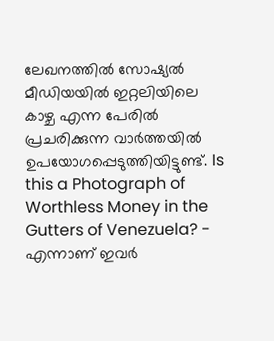ലേഖനത്തില്‍ സോഷ്യല്‍ മീഡിയയില്‍ ഇറ്റലിയിലെ കാഴ്ച എന്ന പേരില്‍ പ്രചരിക്കുന്ന വാര്‍ത്തയില്‍ ഉപയോഗപ്പെടുത്തിയിട്ടുണ്ട്. Is this a Photograph of Worthless Money in the Gutters of Venezuela? - എന്നാണ് ഇവര്‍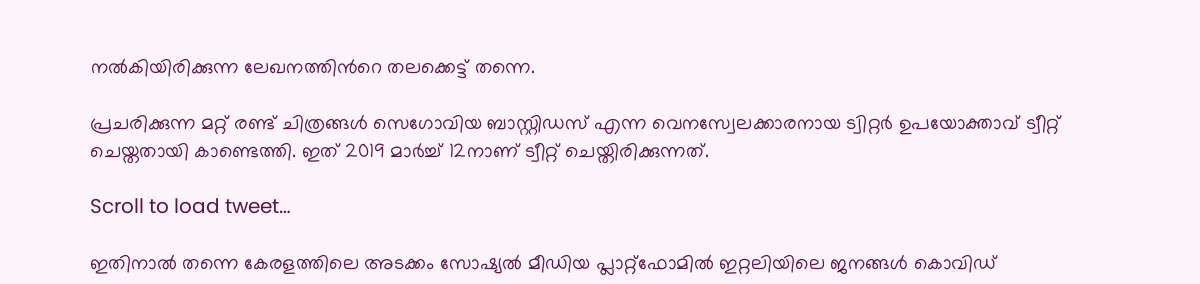നല്‍കിയിരിക്കുന്ന ലേഖനത്തിന്‍റെ തലക്കെട്ട് തന്നെ.

പ്രചരിക്കുന്ന മറ്റ് രണ്ട് ചിത്രങ്ങള്‍ സെഗോവിയ ബാസ്റ്റിഡസ് എന്ന വെനസ്വേലക്കാരനായ ട്വിറ്റര്‍ ഉപയോക്താവ് ട്വീറ്റ് ചെയ്തതായി കാണ്ടെത്തി. ഇത് 2019 മാര്‍ച്ച് 12നാണ് ട്വീറ്റ് ചെയ്തിരിക്കുന്നത്.

Scroll to load tweet…

ഇതിനാല്‍ തന്നെ കേരളത്തിലെ അടക്കം സോഷ്യല്‍ മീഡിയ പ്ലാറ്റ്ഫോമില്‍ ഇറ്റലിയിലെ ജനങ്ങള്‍ കൊവിഡ്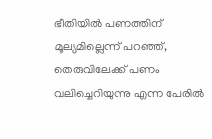ഭീതിയില്‍ പണത്തിന് മൂല്യമില്ലെന്ന് പറഞ്ഞ്, തെരുവിലേക്ക് പണം വലിച്ചെറിയുന്നു എന്ന പേരില്‍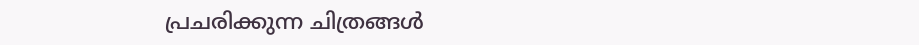പ്രചരിക്കുന്ന ചിത്രങ്ങള്‍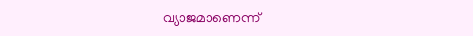വ്യാജമാണെന്ന്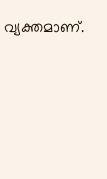വ്യക്തമാണ്.